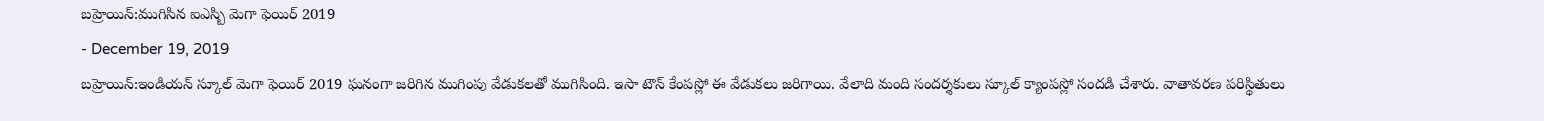బహ్రెయిన్:ముగిసిన ఐఎస్బి మెగా ఫెయిర్ 2019
- December 19, 2019
బహ్రెయిన్:ఇండియన్ స్కూల్ మెగా ఫెయిర్ 2019 ఘనంగా జరిగిన ముగింపు వేడుకలతో ముగిసింది. ఇసా టౌన్ కేంపస్లో ఈ వేడుకలు జరిగాయి. వేలాది మంది సందర్శకులు స్కూల్ క్యాంపస్లో సందడి చేశారు. వాతావరణ పరిస్థితులు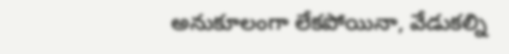అనుకూలంగా లేకపోయినా, వేడుకల్ని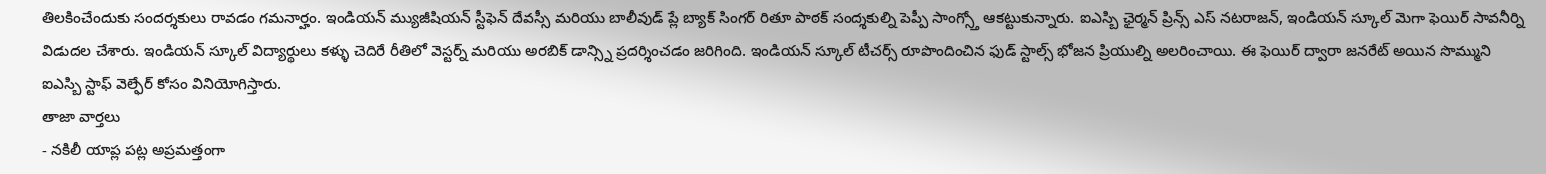తిలకించేందుకు సందర్శకులు రావడం గమనార్హం. ఇండియన్ మ్యుజీషియన్ స్టీఫెన్ దేవస్సీ మరియు బాలీవుడ్ ప్లే బ్యాక్ సింగర్ రితూ పాఠక్ సంద్శకుల్ని పెప్పీ సాంగ్స్తో ఆకట్టుకున్నారు. ఐఎస్బి ఛైర్మన్ ప్రిన్స్ ఎస్ నటరాజన్, ఇండియన్ స్కూల్ మెగా ఫెయిర్ సావనీర్ని విడుదల చేశారు. ఇండియన్ స్కూల్ విద్యార్థులు కళ్ళు చెదిరే రీతిలో వెస్టర్న్ మరియు అరబిక్ డాన్స్ని ప్రదర్శించడం జరిగింది. ఇండియన్ స్కూల్ టీచర్స్ రూపొందించిన ఫుడ్ స్టాల్స్ భోజన ప్రియుల్ని అలరించాయి. ఈ ఫెయిర్ ద్వారా జనరేట్ అయిన సొమ్ముని ఐఎస్బి స్టాఫ్ వెల్ఫేర్ కోసం వినియోగిస్తారు.
తాజా వార్తలు
- నకిలీ యాప్ల పట్ల అప్రమత్తంగా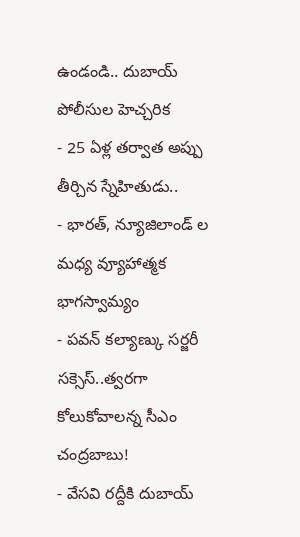ఉండండి.. దుబాయ్ పోలీసుల హెచ్చరిక
- 25 ఏళ్ల తర్వాత అప్పు తీర్చిన స్నేహితుడు..
- భారత్, న్యూజిలాండ్ ల మధ్య వ్యూహాత్మక భాగస్వామ్యం
- పవన్ కల్యాణ్కు సర్జరీ సక్సెస్..త్వరగా కోలుకోవాలన్న సీఎం చంద్రబాబు!
- వేసవి రద్దీకి దుబాయ్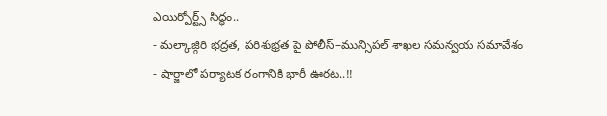ఎయిర్పోర్ట్స్ సిద్ధం..
- మల్కాజ్గిరి భద్రత, పరిశుభ్రత పై పోలీస్–మున్సిపల్ శాఖల సమన్వయ సమావేశం
- షార్జాలో పర్యాటక రంగానికి భారీ ఊరట..!!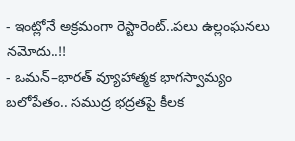- ఇంట్లోనే అక్రమంగా రెస్టారెంట్..పలు ఉల్లంఘనలు నమోదు..!!
- ఒమన్–భారత్ వ్యూహాత్మక భాగస్వామ్యం బలోపేతం.. సముద్ర భద్రతపై కీలక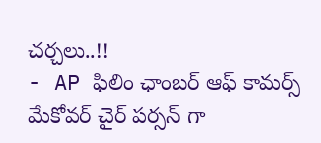చర్చలు..!!
- AP ఫిలిం ఛాంబర్ ఆఫ్ కామర్స్ మేకోవర్ చైర్ పర్సన్ గా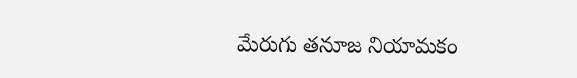మేరుగు తనూజ నియామకం